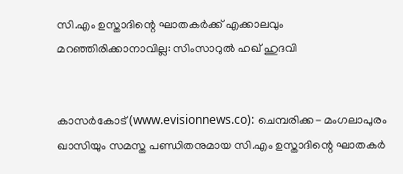സി.എം ഉസ്താദിന്റെ ഘാതകര്‍ക്ക് എക്കാലവും മറഞ്ഞിരിക്കാനാവില്ല: സിംസാറുല്‍ ഹഖ് ഹുദവി


കാസര്‍കോട് (www.evisionnews.co): ചെമ്പരിക്ക- മംഗലാപുരം ഖാസിയും സമസ്ത പണ്ഡിതനുമായ സി.എം ഉസ്താദിന്റെ ഘാതകര്‍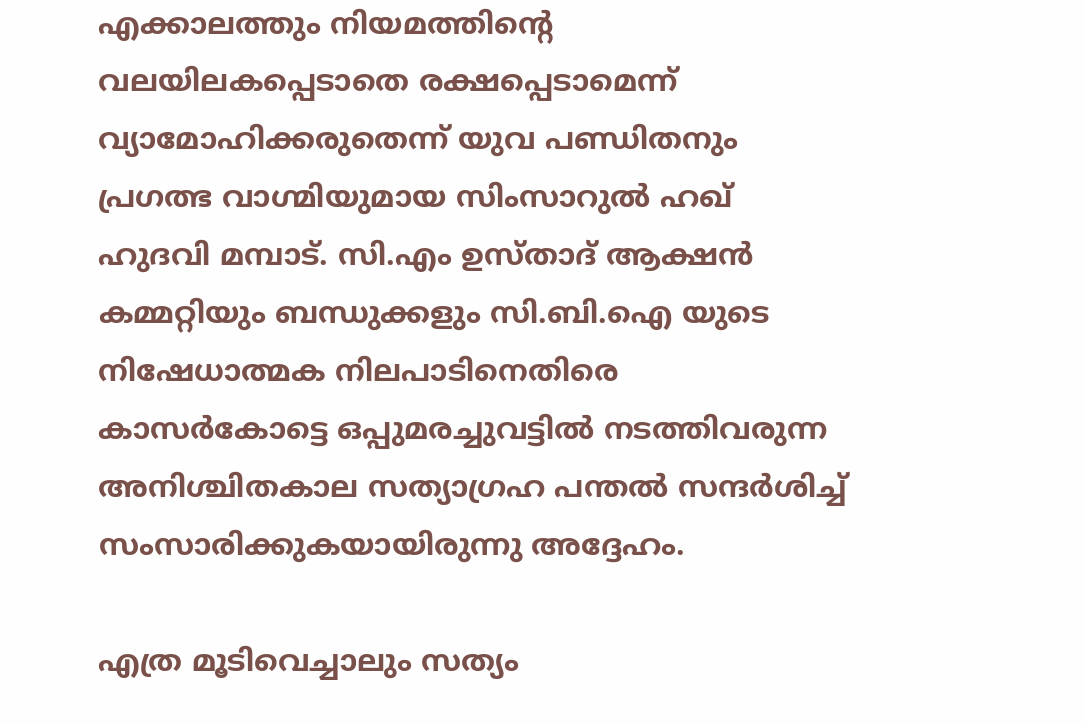എക്കാലത്തും നിയമത്തിന്റെ വലയിലകപ്പെടാതെ രക്ഷപ്പെടാമെന്ന് വ്യാമോഹിക്കരുതെന്ന് യുവ പണ്ഡിതനും പ്രഗത്ഭ വാഗ്മിയുമായ സിംസാറുല്‍ ഹഖ് ഹുദവി മമ്പാട്. സി.എം ഉസ്താദ് ആക്ഷന്‍ കമ്മറ്റിയും ബന്ധുക്കളും സി.ബി.ഐ യുടെ നിഷേധാത്മക നിലപാടിനെതിരെ കാസര്‍കോട്ടെ ഒപ്പുമരച്ചുവട്ടില്‍ നടത്തിവരുന്ന അനിശ്ചിതകാല സത്യാഗ്രഹ പന്തല്‍ സന്ദര്‍ശിച്ച് സംസാരിക്കുകയായിരുന്നു അദ്ദേഹം.

എത്ര മൂടിവെച്ചാലും സത്യം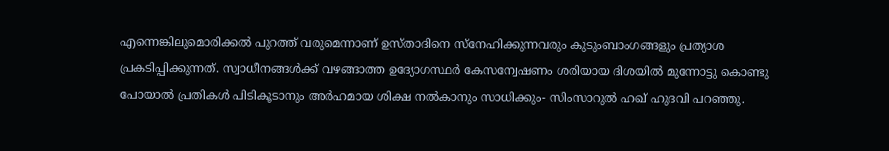എന്നെങ്കിലുമൊരിക്കല്‍ പുറത്ത് വരുമെന്നാണ് ഉസ്താദിനെ സ്‌നേഹിക്കുന്നവരും കുടുംബാംഗങ്ങളും പ്രത്യാശ പ്രകടിപ്പിക്കുന്നത്. സ്വാധീനങ്ങള്‍ക്ക് വഴങ്ങാത്ത ഉദ്യോഗസ്ഥര്‍ കേസന്വേഷണം ശരിയായ ദിശയില്‍ മുന്നോട്ടു കൊണ്ടു പോയാല്‍ പ്രതികള്‍ പിടികൂടാനും അര്‍ഹമായ ശിക്ഷ നല്‍കാനും സാധിക്കും- സിംസാറുല്‍ ഹഖ് ഹുദവി പറഞ്ഞു.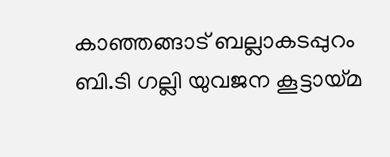കാഞ്ഞങ്ങാട് ബല്ലാകടപ്പുറം ബി.ടി ഗല്ലി യുവജന കൂട്ടായ്മ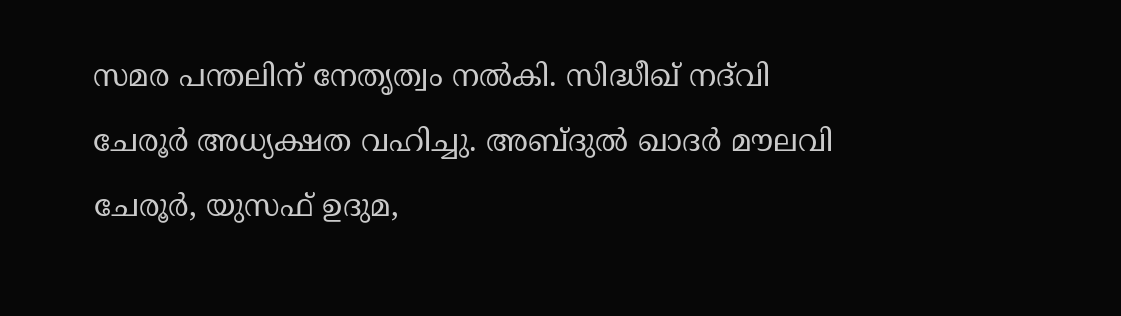സമര പന്തലിന് നേതൃത്വം നല്‍കി. സിദ്ധീഖ് നദ്‌വി ചേരൂര്‍ അധ്യക്ഷത വഹിച്ചു. അബ്ദുല്‍ ഖാദര്‍ മൗലവി ചേരൂര്‍, യുസഫ് ഉദുമ,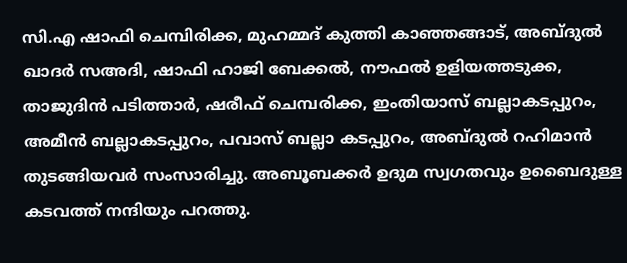സി.എ ഷാഫി ചെമ്പിരിക്ക, മുഹമ്മദ് കുത്തി കാഞ്ഞങ്ങാട്, അബ്ദുല്‍ ഖാദര്‍ സഅദി, ഷാഫി ഹാജി ബേക്കല്‍, നൗഫല്‍ ഉളിയത്തടുക്ക, താജുദിന്‍ പടിത്താര്‍, ഷരീഫ് ചെമ്പരിക്ക, ഇംതിയാസ് ബല്ലാകടപ്പുറം, അമീന്‍ ബല്ലാകടപ്പുറം, പവാസ് ബല്ലാ കടപ്പുറം, അബ്ദുല്‍ റഹിമാന്‍ തുടങ്ങിയവര്‍ സംസാരിച്ചു. അബൂബക്കര്‍ ഉദുമ സ്വഗതവും ഉബൈദുള്ള കടവത്ത് നന്ദിയും പറത്തു.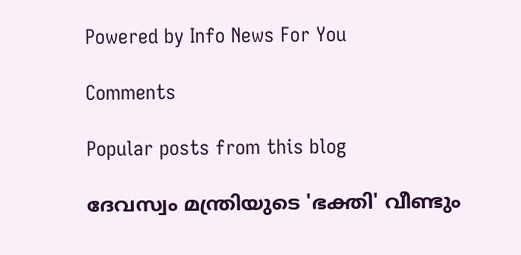Powered by Info News For You

Comments

Popular posts from this blog

ദേവസ്വം മന്ത്രിയുടെ 'ഭക്തി' വീണ്ടും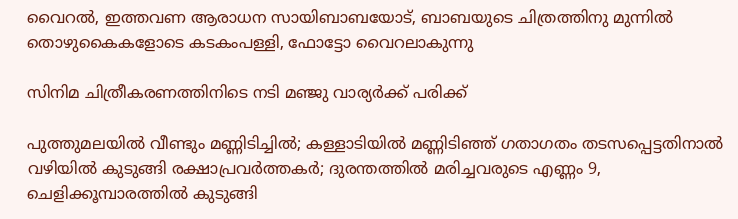വൈറല്‍, ഇത്തവണ ആരാധന സായിബാബയോട്, ബാബയുടെ ചിത്രത്തിനു മുന്നില്‍ തൊഴുകൈകളോടെ കടകംപള്ളി, ഫോട്ടോ വൈറലാകുന്നു

സിനിമ ചിത്രീകരണത്തിനിടെ നടി മഞ്ജു വാര്യര്‍ക്ക് പരിക്ക്

പുത്തുമലയില്‍ വീണ്ടും മണ്ണിടിച്ചില്‍; കള്ളാടിയില്‍ മണ്ണിടിഞ്ഞ് ഗതാഗതം തടസപ്പെട്ടതിനാല്‍ വഴിയില്‍ കുടുങ്ങി രക്ഷാപ്രവര്‍ത്തകര്‍; ദുരന്തത്തില്‍ മരിച്ചവരുടെ എണ്ണം 9, ചെളിക്കൂമ്പാരത്തില്‍ കുടുങ്ങി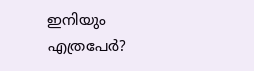ഇനിയും എത്രപേര്‍?